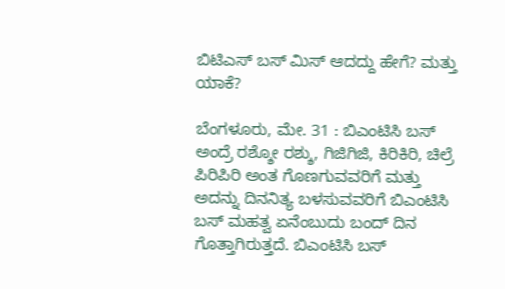ಬಿಟಿಎಸ್ ಬಸ್ ಮಿಸ್ ಆದದ್ದು ಹೇಗೆ? ಮತ್ತು ಯಾಕೆ?

ಬೆಂಗಳೂರು, ಮೇ. 31 : ಬಿಎಂಟಿಸಿ ಬಸ್ ಅಂದ್ರೆ ರಶ್ಶೋ ರಶ್ಶು, ಗಿಜಿಗಿಜಿ, ಕಿರಿಕಿರಿ, ಚಿಲ್ರೆ ಪಿರಿಪಿರಿ ಅಂತ ಗೊಣಗುವವರಿಗೆ ಮತ್ತು ಅದನ್ನು ದಿನನಿತ್ಯ ಬಳಸುವವರಿಗೆ ಬಿಎಂಟಿಸಿ ಬಸ್ ಮಹತ್ವ ಏನೆಂಬುದು ಬಂದ್ ದಿನ ಗೊತ್ತಾಗಿರುತ್ತದೆ. ಬಿಎಂಟಿಸಿ ಬಸ್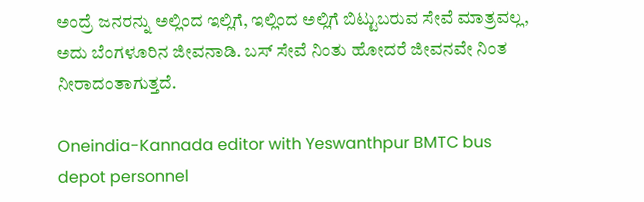ಅಂದ್ರೆ ಜನರನ್ನು ಅಲ್ಲಿಂದ ಇಲ್ಲಿಗೆ, ಇಲ್ಲಿಂದ ಅಲ್ಲಿಗೆ ಬಿಟ್ಟುಬರುವ ಸೇವೆ ಮಾತ್ರವಲ್ಲ, ಅದು ಬೆಂಗಳೂರಿನ ಜೀವನಾಡಿ. ಬಸ್ ಸೇವೆ ನಿಂತು ಹೋದರೆ ಜೀವನವೇ ನಿಂತ ನೀರಾದಂತಾಗುತ್ತದೆ.

Oneindia-Kannada editor with Yeswanthpur BMTC bus depot personnel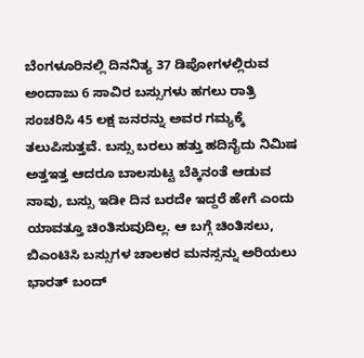ಬೆಂಗಳೂರಿನಲ್ಲಿ ದಿನನಿತ್ಯ 37 ಡಿಪೋಗಳಲ್ಲಿರುವ ಅಂದಾಜು 6 ಸಾವಿರ ಬಸ್ಸುಗಳು ಹಗಲು ರಾತ್ರಿ ಸಂಚರಿಸಿ 45 ಲಕ್ಷ ಜನರನ್ನು ಅವರ ಗಮ್ಯಕ್ಕೆ ತಲುಪಿಸುತ್ತವೆ. ಬಸ್ಸು ಬರಲು ಹತ್ತು ಹದಿನೈದು ನಿಮಿಷ ಅತ್ತಇತ್ತ ಆದರೂ ಬಾಲಸುಟ್ಟ ಬೆಕ್ಕಿನಂತೆ ಆಡುವ ನಾವು, ಬಸ್ಸು ಇಡೀ ದಿನ ಬರದೇ ಇದ್ದರೆ ಹೇಗೆ ಎಂದು ಯಾವತ್ತೂ ಚಿಂತಿಸುವುದಿಲ್ಲ. ಆ ಬಗ್ಗೆ ಚಿಂತಿಸಲು, ಬಿಎಂಟಿಸಿ ಬಸ್ಸುಗಳ ಚಾಲಕರ ಮನಸ್ಸನ್ನು ಅರಿಯಲು ಭಾರತ್ ಬಂದ್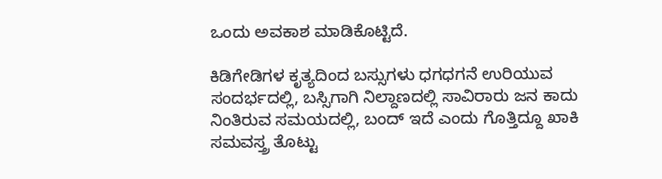ಒಂದು ಅವಕಾಶ ಮಾಡಿಕೊಟ್ಟಿದೆ.

ಕಿಡಿಗೇಡಿಗಳ ಕೃತ್ಯದಿಂದ ಬಸ್ಸುಗಳು ಧಗಧಗನೆ ಉರಿಯುವ ಸಂದರ್ಭದಲ್ಲಿ, ಬಸ್ಸಿಗಾಗಿ ನಿಲ್ದಾಣದಲ್ಲಿ ಸಾವಿರಾರು ಜನ ಕಾದು ನಿಂತಿರುವ ಸಮಯದಲ್ಲಿ, ಬಂದ್ ಇದೆ ಎಂದು ಗೊತ್ತಿದ್ದೂ ಖಾಕಿ ಸಮವಸ್ತ್ರ ತೊಟ್ಟು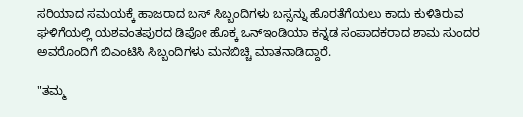ಸರಿಯಾದ ಸಮಯಕ್ಕೆ ಹಾಜರಾದ ಬಸ್ ಸಿಬ್ಬಂದಿಗಳು ಬಸ್ಸನ್ನು ಹೊರತೆಗೆಯಲು ಕಾದು ಕುಳಿತಿರುವ ಘಳಿಗೆಯಲ್ಲಿ ಯಶವಂತಪುರದ ಡಿಪೋ ಹೊಕ್ಕ ಒನ್ಇಂಡಿಯಾ ಕನ್ನಡ ಸಂಪಾದಕರಾದ ಶಾಮ ಸುಂದರ ಅವರೊಂದಿಗೆ ಬಿಎಂಟಿಸಿ ಸಿಬ್ಬಂದಿಗಳು ಮನಬಿಚ್ಚಿ ಮಾತನಾಡಿದ್ದಾರೆ.

"ತಮ್ಮ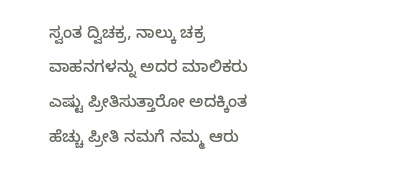ಸ್ವಂತ ದ್ವಿಚಕ್ರ, ನಾಲ್ಕು ಚಕ್ರ ವಾಹನಗಳನ್ನು ಅದರ ಮಾಲಿಕರು ಎಷ್ಟು ಪ್ರೀತಿಸುತ್ತಾರೋ ಅದಕ್ಕಿಂತ ಹೆಚ್ಚು ಪ್ರೀತಿ ನಮಗೆ ನಮ್ಮ ಆರು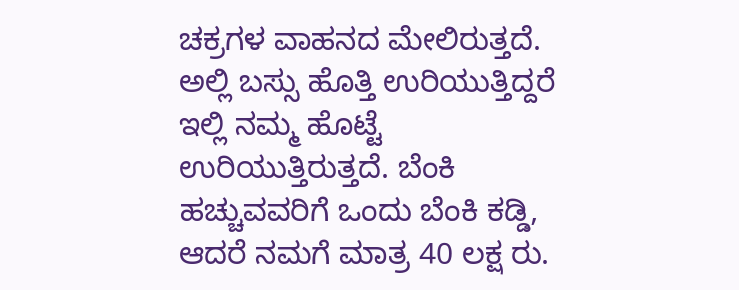ಚಕ್ರಗಳ ವಾಹನದ ಮೇಲಿರುತ್ತದೆ. ಅಲ್ಲಿ ಬಸ್ಸು ಹೊತ್ತಿ ಉರಿಯುತ್ತಿದ್ದರೆ ಇಲ್ಲಿ ನಮ್ಮ ಹೊಟ್ಟೆ ಉರಿಯುತ್ತಿರುತ್ತದೆ. ಬೆಂಕಿ ಹಚ್ಚುವವರಿಗೆ ಒಂದು ಬೆಂಕಿ ಕಡ್ಡಿ, ಆದರೆ ನಮಗೆ ಮಾತ್ರ 40 ಲಕ್ಷ ರು.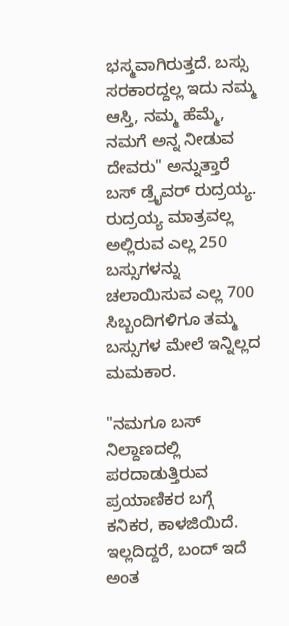ಭಸ್ಮವಾಗಿರುತ್ತದೆ. ಬಸ್ಸು ಸರಕಾರದ್ದಲ್ಲ ಇದು ನಮ್ಮ ಆಸ್ತಿ, ನಮ್ಮ ಹೆಮ್ಮೆ, ನಮಗೆ ಅನ್ನ ನೀಡುವ ದೇವರು" ಅನ್ನುತ್ತಾರೆ ಬಸ್ ಡ್ರೈವರ್ ರುದ್ರಯ್ಯ. ರುದ್ರಯ್ಯ ಮಾತ್ರವಲ್ಲ ಅಲ್ಲಿರುವ ಎಲ್ಲ 250 ಬಸ್ಸುಗಳನ್ನು ಚಲಾಯಿಸುವ ಎಲ್ಲ 700 ಸಿಬ್ಬಂದಿಗಳಿಗೂ ತಮ್ಮ ಬಸ್ಸುಗಳ ಮೇಲೆ ಇನ್ನಿಲ್ಲದ ಮಮಕಾರ.

"ನಮಗೂ ಬಸ್ ನಿಲ್ದಾಣದಲ್ಲಿ ಪರದಾಡುತ್ತಿರುವ ಪ್ರಯಾಣಿಕರ ಬಗ್ಗೆ ಕನಿಕರ, ಕಾಳಜಿಯಿದೆ. ಇಲ್ಲದಿದ್ದರೆ, ಬಂದ್ ಇದೆ ಅಂತ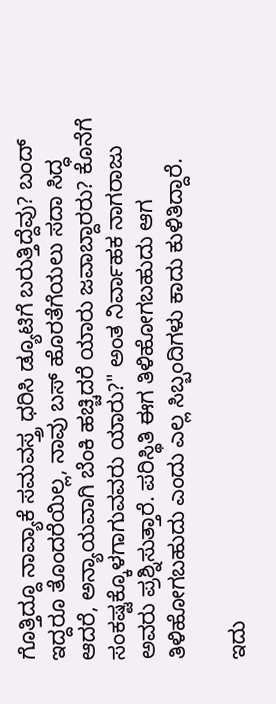ಗೊತ್ತಿದ್ದೂ ನಾವ್ಯಾಕೆ ಸಮವಸ್ತ್ರ ಧರಿಸಿ ಡ್ಯೂಟಿಗೆ ಬರುತ್ತಿದ್ದೆವು? ಬಂದ್ ಇದ್ದರೂ ತೊಂದರೆಯಿಲ್ಲ, ನಾವು ಬಸ್ ಹೊರತೆಗೆಯಲು ಸದಾ ಸಿದ್ಧ ಆದರೆ, ಅನ್ಯಾಯವಾಗಿ ಬೆಂಕಿ ಹಚ್ಚಿದರೆ ಯಾರು ಜವಾಬ್ದಾರರು? ಕೊನೆಗೆ ಸಂಕಷ್ಟಕ್ಕೊಳಗಾಗುವವರು ಯಾರು?" ಅಂತ ನಿರ್ವಾಹಕ ನಾಗರಾಜು ಅವರು ಪ್ರಶ್ನಿಸುತ್ತಾರೆ. ಪರಿಸ್ಥಿತಿ ಈಗ ತಿಳಿಹೋಗಬಹುದು ಆಗ ತಿಳಿಹೋಗಬಹುದು ಎಂದು ಎಲ್ಲ ಸಿಬ್ಬಂದಿಗಳು ಕಾದು ಕುಳಿತಿದ್ದಾರೆ.

ಇದು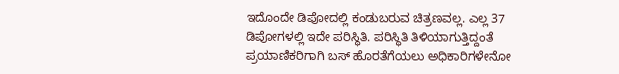ಇದೊಂದೇ ಡಿಪೋದಲ್ಲಿ ಕಂಡುಬರುವ ಚಿತ್ರಣವಲ್ಲ. ಎಲ್ಲ 37 ಡಿಪೋಗಳಲ್ಲಿ ಇದೇ ಪರಿಸ್ಥಿತಿ. ಪರಿಸ್ಥಿತಿ ತಿಳಿಯಾಗುತ್ತಿದ್ದಂತೆ ಪ್ರಯಾಣಿಕರಿಗಾಗಿ ಬಸ್ ಹೊರತೆಗೆಯಲು ಅಧಿಕಾರಿಗಳೇನೋ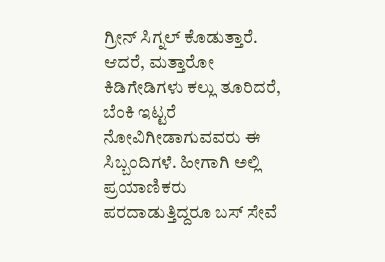ಗ್ರೀನ್ ಸಿಗ್ನಲ್ ಕೊಡುತ್ತಾರೆ. ಆದರೆ, ಮತ್ತಾರೋ ಕಿಡಿಗೇಡಿಗಳು ಕಲ್ಲು ತೂರಿದರೆ, ಬೆಂಕಿ ಇಟ್ಟರೆ ನೋವಿಗೀಡಾಗುವವರು ಈ ಸಿಬ್ಬಂದಿಗಳೆ. ಹೀಗಾಗಿ ಅಲ್ಲಿ ಪ್ರಯಾಣಿಕರು ಪರದಾಡುತ್ತಿದ್ದರೂ ಬಸ್ ಸೇವೆ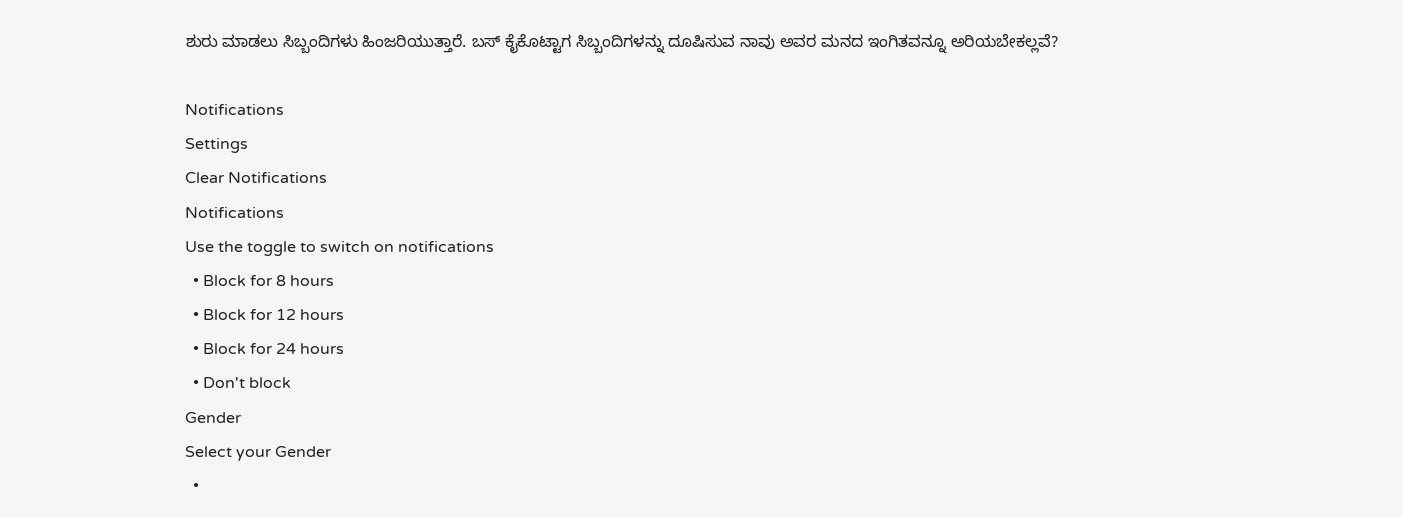ಶುರು ಮಾಡಲು ಸಿಬ್ಬಂದಿಗಳು ಹಿಂಜರಿಯುತ್ತಾರೆ. ಬಸ್ ಕೈಕೊಟ್ಟಾಗ ಸಿಬ್ಬಂದಿಗಳನ್ನು ದೂಷಿಸುವ ನಾವು ಅವರ ಮನದ ಇಂಗಿತವನ್ನೂ ಅರಿಯಬೇಕಲ್ಲವೆ?

Notifications
Settings
Clear Notifications
Notifications
Use the toggle to switch on notifications
  • Block for 8 hours
  • Block for 12 hours
  • Block for 24 hours
  • Don't block
Gender
Select your Gender
  •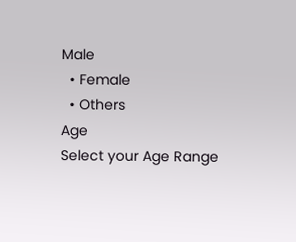Male
  • Female
  • Others
Age
Select your Age Range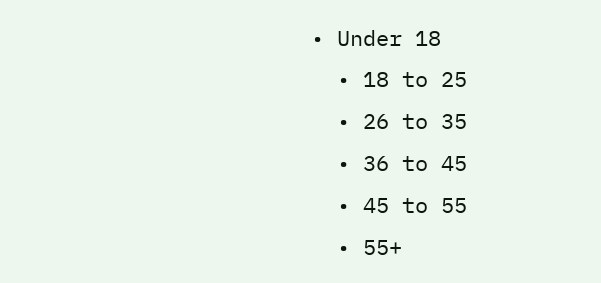• Under 18
  • 18 to 25
  • 26 to 35
  • 36 to 45
  • 45 to 55
  • 55+